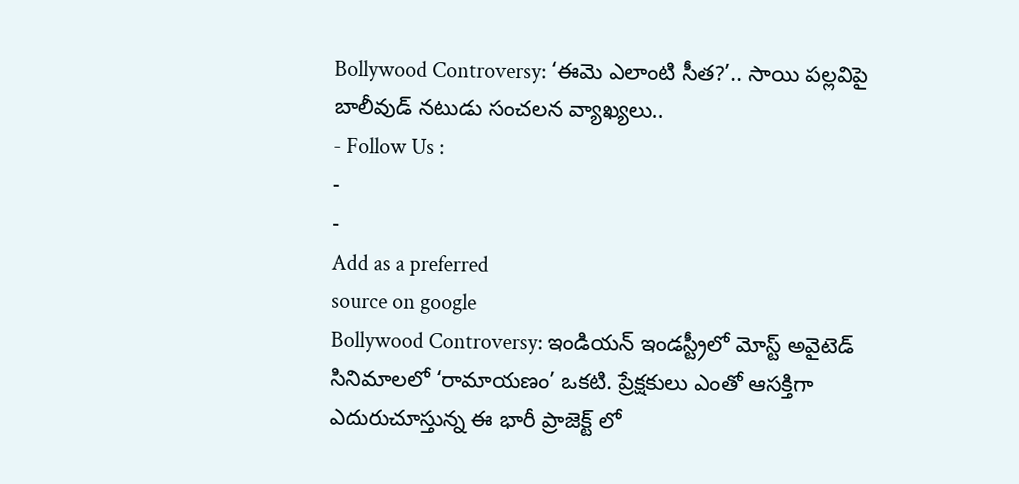Bollywood Controversy: ‘ఈమె ఎలాంటి సీత?’.. సాయి పల్లవిపై బాలీవుడ్ నటుడు సంచలన వ్యాఖ్యలు..
- Follow Us :
-
-
Add as a preferred
source on google
Bollywood Controversy: ఇండియన్ ఇండస్ట్రీలో మోస్ట్ అవైటెడ్ సినిమాలలో ‘రామాయణం’ ఒకటి. ప్రేక్షకులు ఎంతో ఆసక్తిగా ఎదురుచూస్తున్న ఈ భారీ ప్రాజెక్ట్ లో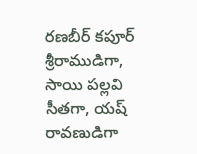రణబీర్ కపూర్ శ్రీరాముడిగా, సాయి పల్లవి సీతగా, యష్ రావణుడిగా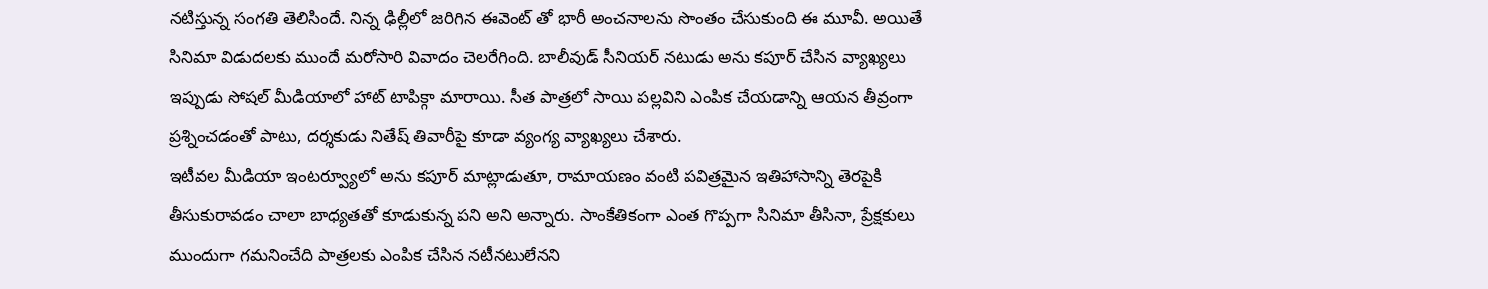నటిస్తున్న సంగతి తెలిసిందే. నిన్న ఢిల్లీలో జరిగిన ఈవెంట్ తో భారీ అంచనాలను సొంతం చేసుకుంది ఈ మూవీ. అయితే సినిమా విడుదలకు ముందే మరోసారి వివాదం చెలరేగింది. బాలీవుడ్ సీనియర్ నటుడు అను కపూర్ చేసిన వ్యాఖ్యలు ఇప్పుడు సోషల్ మీడియాలో హాట్ టాపిక్గా మారాయి. సీత పాత్రలో సాయి పల్లవిని ఎంపిక చేయడాన్ని ఆయన తీవ్రంగా ప్రశ్నించడంతో పాటు, దర్శకుడు నితేష్ తివారీపై కూడా వ్యంగ్య వ్యాఖ్యలు చేశారు.
ఇటీవల మీడియా ఇంటర్వ్యూలో అను కపూర్ మాట్లాడుతూ, రామాయణం వంటి పవిత్రమైన ఇతిహాసాన్ని తెరపైకి తీసుకురావడం చాలా బాధ్యతతో కూడుకున్న పని అని అన్నారు. సాంకేతికంగా ఎంత గొప్పగా సినిమా తీసినా, ప్రేక్షకులు ముందుగా గమనించేది పాత్రలకు ఎంపిక చేసిన నటీనటులేనని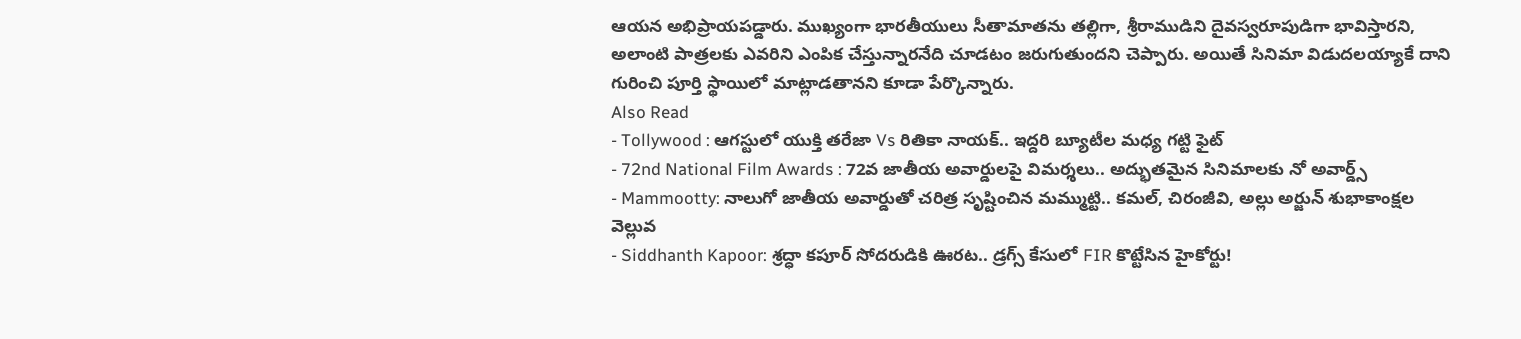ఆయన అభిప్రాయపడ్డారు. ముఖ్యంగా భారతీయులు సీతామాతను తల్లిగా, శ్రీరాముడిని దైవస్వరూపుడిగా భావిస్తారని, అలాంటి పాత్రలకు ఎవరిని ఎంపిక చేస్తున్నారనేది చూడటం జరుగుతుందని చెప్పారు. అయితే సినిమా విడుదలయ్యాకే దాని గురించి పూర్తి స్థాయిలో మాట్లాడతానని కూడా పేర్కొన్నారు.
Also Read
- Tollywood : ఆగస్టులో యుక్తి తరేజా Vs రితికా నాయక్.. ఇద్దరి బ్యూటీల మధ్య గట్టి ఫైట్
- 72nd National Film Awards : 72వ జాతీయ అవార్డులపై విమర్శలు.. అద్భుతమైన సినిమాలకు నో అవార్డ్స్
- Mammootty: నాలుగో జాతీయ అవార్డుతో చరిత్ర సృష్టించిన మమ్ముట్టి.. కమల్, చిరంజీవి, అల్లు అర్జున్ శుభాకాంక్షల వెల్లువ
- Siddhanth Kapoor: శ్రద్ధా కపూర్ సోదరుడికి ఊరట.. డ్రగ్స్ కేసులో FIR కొట్టేసిన హైకోర్టు!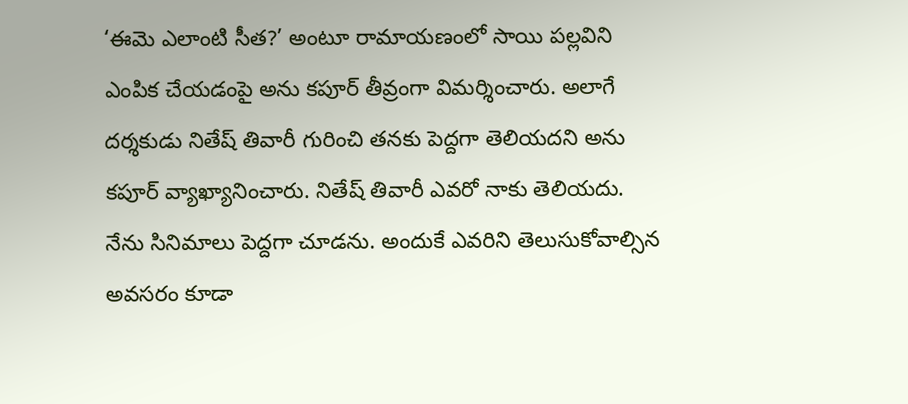‘ఈమె ఎలాంటి సీత?’ అంటూ రామాయణంలో సాయి పల్లవిని ఎంపిక చేయడంపై అను కపూర్ తీవ్రంగా విమర్శించారు. అలాగే దర్శకుడు నితేష్ తివారీ గురించి తనకు పెద్దగా తెలియదని అను కపూర్ వ్యాఖ్యానించారు. నితేష్ తివారీ ఎవరో నాకు తెలియదు. నేను సినిమాలు పెద్దగా చూడను. అందుకే ఎవరిని తెలుసుకోవాల్సిన అవసరం కూడా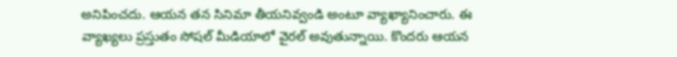అనిపించదు. ఆయన తన సినిమా తీయనివ్వండి అంటూ వ్యాఖ్యానించారు. ఈ వ్యాఖ్యలు ప్రస్తుతం సోషల్ మీడియాలో వైరల్ అవుతున్నాయి. కొందరు ఆయన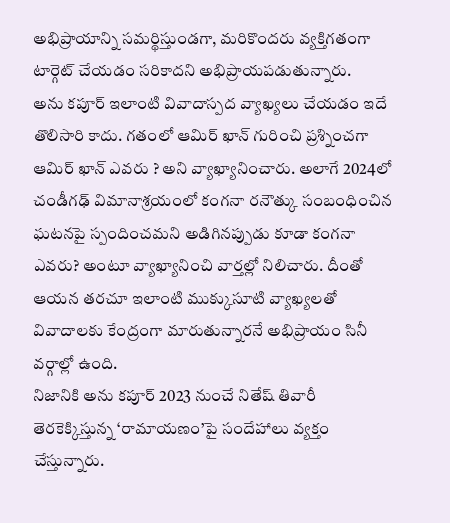అభిప్రాయాన్ని సమర్థిస్తుండగా, మరికొందరు వ్యక్తిగతంగా టార్గెట్ చేయడం సరికాదని అభిప్రాయపడుతున్నారు.
అను కపూర్ ఇలాంటి వివాదాస్పద వ్యాఖ్యలు చేయడం ఇదే తొలిసారి కాదు. గతంలో ఆమిర్ ఖాన్ గురించి ప్రశ్నించగా ఆమిర్ ఖాన్ ఎవరు ? అని వ్యాఖ్యానించారు. అలాగే 2024లో చండీగఢ్ విమానాశ్రయంలో కంగనా రనౌత్కు సంబంధించిన ఘటనపై స్పందించమని అడిగినప్పుడు కూడా కంగనా ఎవరు? అంటూ వ్యాఖ్యానించి వార్తల్లో నిలిచారు. దీంతో ఆయన తరచూ ఇలాంటి ముక్కుసూటి వ్యాఖ్యలతో వివాదాలకు కేంద్రంగా మారుతున్నారనే అభిప్రాయం సినీ వర్గాల్లో ఉంది.
నిజానికి అను కపూర్ 2023 నుంచే నితేష్ తివారీ తెరకెక్కిస్తున్న ‘రామాయణం’పై సందేహాలు వ్యక్తం చేస్తున్నారు.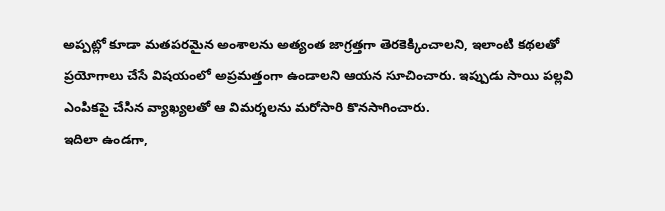అప్పట్లో కూడా మతపరమైన అంశాలను అత్యంత జాగ్రత్తగా తెరకెక్కించాలని, ఇలాంటి కథలతో ప్రయోగాలు చేసే విషయంలో అప్రమత్తంగా ఉండాలని ఆయన సూచించారు. ఇప్పుడు సాయి పల్లవి ఎంపికపై చేసిన వ్యాఖ్యలతో ఆ విమర్శలను మరోసారి కొనసాగించారు.
ఇదిలా ఉండగా,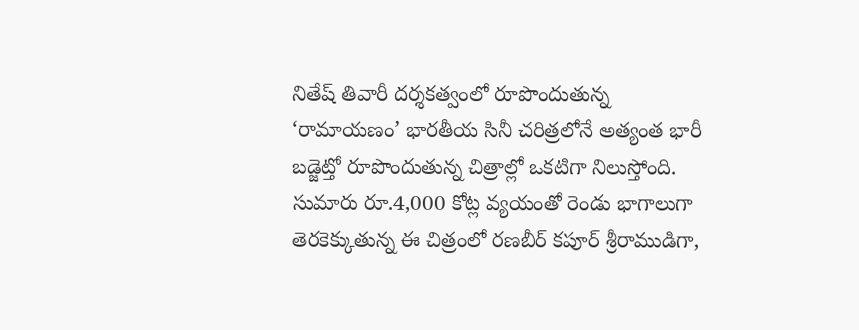నితేష్ తివారీ దర్శకత్వంలో రూపొందుతున్న ‘రామాయణం’ భారతీయ సినీ చరిత్రలోనే అత్యంత భారీ బడ్జెట్తో రూపొందుతున్న చిత్రాల్లో ఒకటిగా నిలుస్తోంది. సుమారు రూ.4,000 కోట్ల వ్యయంతో రెండు భాగాలుగా తెరకెక్కుతున్న ఈ చిత్రంలో రణబీర్ కపూర్ శ్రీరాముడిగా,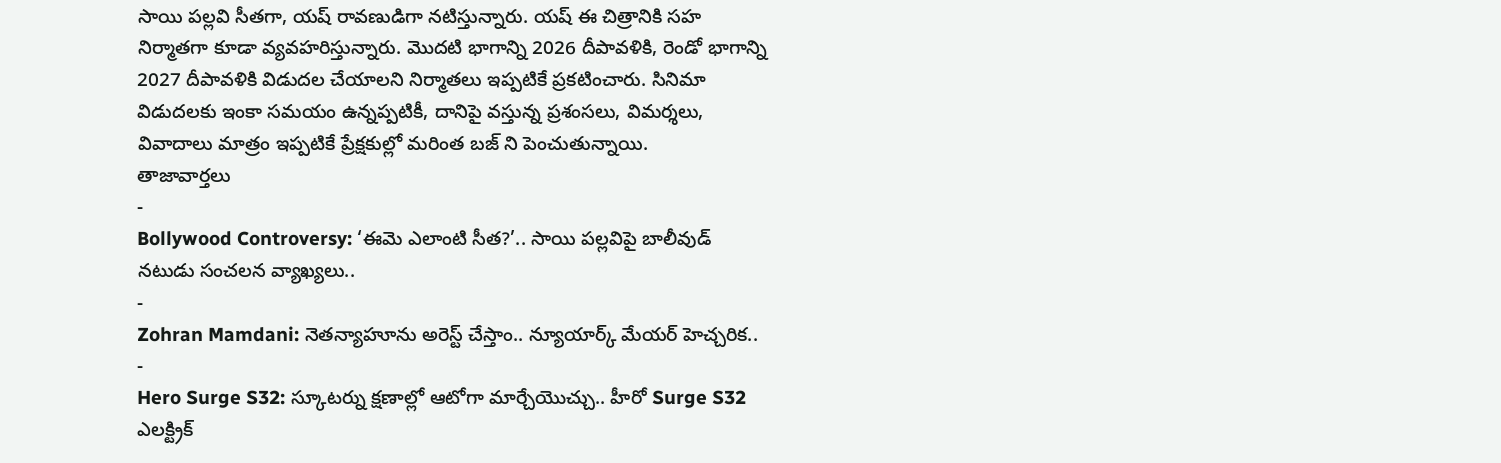సాయి పల్లవి సీతగా, యష్ రావణుడిగా నటిస్తున్నారు. యష్ ఈ చిత్రానికి సహ నిర్మాతగా కూడా వ్యవహరిస్తున్నారు. మొదటి భాగాన్ని 2026 దీపావళికి, రెండో భాగాన్ని 2027 దీపావళికి విడుదల చేయాలని నిర్మాతలు ఇప్పటికే ప్రకటించారు. సినిమా విడుదలకు ఇంకా సమయం ఉన్నప్పటికీ, దానిపై వస్తున్న ప్రశంసలు, విమర్శలు, వివాదాలు మాత్రం ఇప్పటికే ప్రేక్షకుల్లో మరింత బజ్ ని పెంచుతున్నాయి.
తాజావార్తలు
-
Bollywood Controversy: ‘ఈమె ఎలాంటి సీత?’.. సాయి పల్లవిపై బాలీవుడ్ నటుడు సంచలన వ్యాఖ్యలు..
-
Zohran Mamdani: నెతన్యాహూను అరెస్ట్ చేస్తాం.. న్యూయార్క్ మేయర్ హెచ్చరిక..
-
Hero Surge S32: స్కూటర్ను క్షణాల్లో ఆటోగా మార్చేయొచ్చు.. హీరో Surge S32 ఎలక్ట్రిక్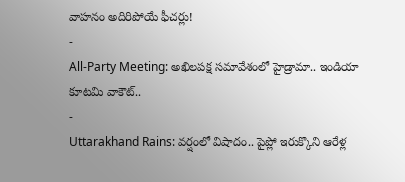వాహనం అదిరిపోయే ఫీచర్లు!
-
All-Party Meeting: అఖిలపక్ష సమావేశంలో హైడ్రామా.. ఇండియా కూటమి వాకౌట్..
-
Uttarakhand Rains: వర్షంలో విషాదం.. పైప్లో ఇరుక్కొని ఆరేళ్ల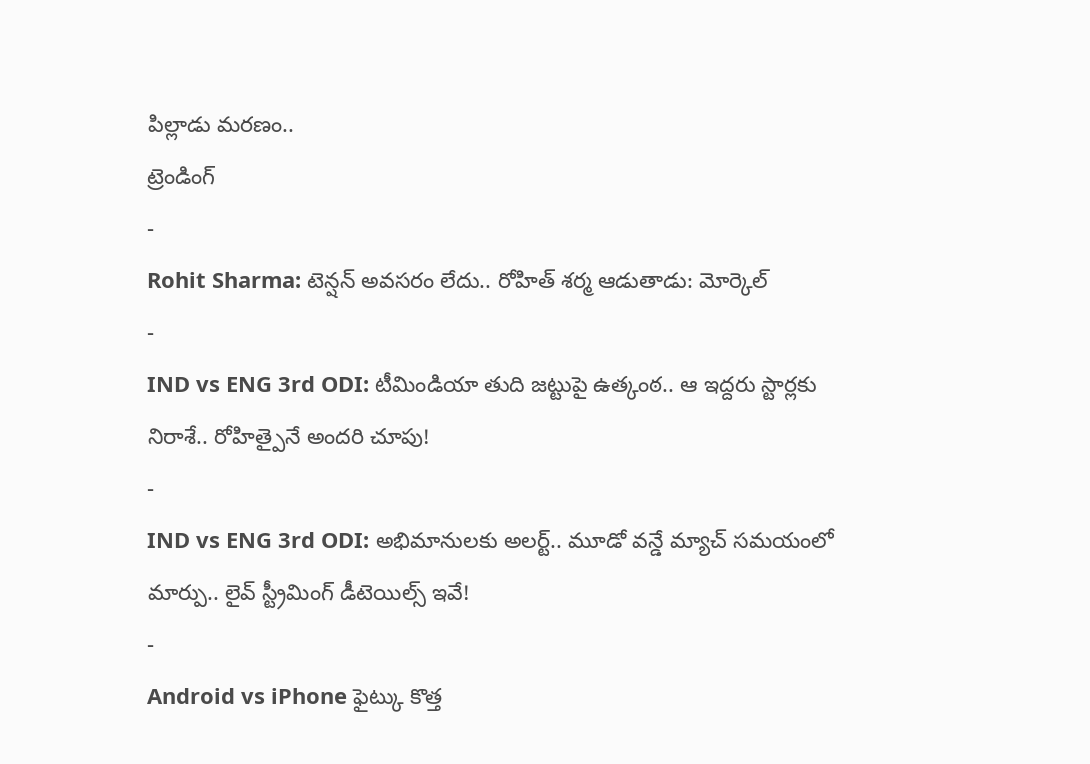పిల్లాడు మరణం..
ట్రెండింగ్
-
Rohit Sharma: టెన్షన్ అవసరం లేదు.. రోహిత్ శర్మ ఆడుతాడు: మోర్కెల్
-
IND vs ENG 3rd ODI: టీమిండియా తుది జట్టుపై ఉత్కంఠ.. ఆ ఇద్దరు స్టార్లకు నిరాశే.. రోహిత్పైనే అందరి చూపు!
-
IND vs ENG 3rd ODI: అభిమానులకు అలర్ట్.. మూడో వన్డే మ్యాచ్ సమయంలో మార్పు.. లైవ్ స్ట్రీమింగ్ డీటెయిల్స్ ఇవే!
-
Android vs iPhone ఫైట్కు కొత్త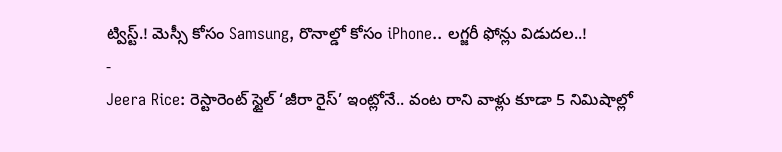ట్విస్ట్.! మెస్సీ కోసం Samsung, రొనాల్డో కోసం iPhone.. లగ్జరీ ఫోన్లు విడుదల..!
-
Jeera Rice: రెస్టారెంట్ స్టైల్ ‘జీరా రైస్’ ఇంట్లోనే.. వంట రాని వాళ్లు కూడా 5 నిమిషాల్లో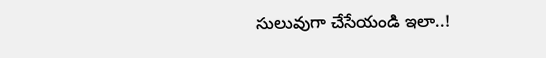సులువుగా చేసేయండి ఇలా..!